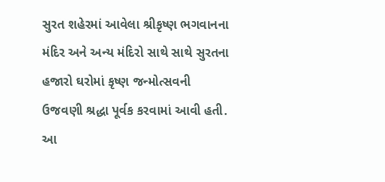સુરત શહેરમાં આવેલા શ્રીકૃષ્ણ ભગવાનના મંદિર અને અન્ય મંદિરો સાથે સાથે સુરતના હજારો ઘરોમાં કૃષ્ણ જન્મોત્સવની ઉજવણી શ્રદ્ધા પૂર્વક કરવામાં આવી હતી. આ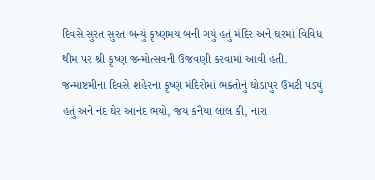દિવસે સુરત સુરત બન્યું કૃષ્ણમય બની ગયું હતું મંદિર અને ઘરમાં વિવિધ થીમ પર શ્રી કૃષ્ણ જન્મોત્સવની ઉજવણી કરવામાં આવી હતી. જન્માષ્ટમીના દિવસે શહેરના કૃષ્ણ મંદિરોમાં ભક્તોનું ઘોડાપુર ઉમટી પડ્યું હતું અને નંદ ઘેર આનંદ ભયો, જય કનૈયા લાલ કી, નારા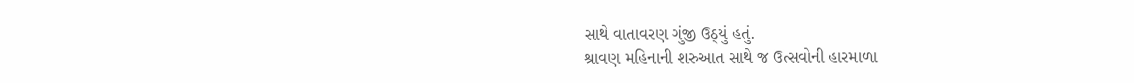સાથે વાતાવરણ ગુંજી ઉઠ્યું હતું.
શ્રાવણ મહિનાની શરુઆત સાથે જ ઉત્સવોની હારમાળા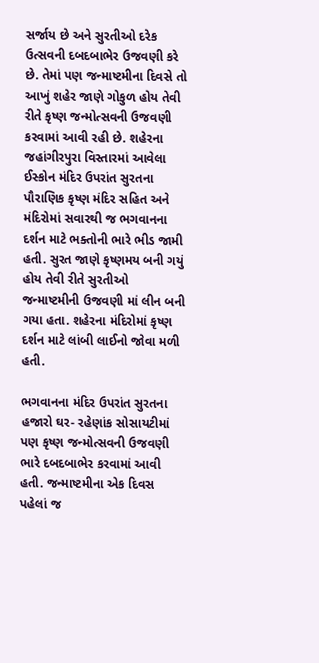સર્જાય છે અને સુરતીઓ દરેક ઉત્સવની દબદબાભેર ઉજવણી કરે છે. તેમાં પણ જન્માષ્ટમીના દિવસે તો આખું શહેર જાણે ગોકુળ હોય તેવી રીતે કૃષ્ણ જન્મોત્સવની ઉજવણી કરવામાં આવી રહી છે. શહેરના જહાંગીરપુરા વિસ્તારમાં આવેલા ઈસ્કોન મંદિર ઉપરાંત સુરતના પૌરાણિક કૃષ્ણ મંદિર સહિત અને મંદિરોમાં સવારથી જ ભગવાનના દર્શન માટે ભક્તોની ભારે ભીડ જામી હતી. સુરત જાણે કૃષ્ણમય બની ગયું હોય તેવી રીતે સુરતીઓ જન્માષ્ટમીની ઉજવણી માં લીન બની ગયા હતા. શહેરના મંદિરોમાં કૃષ્ણ દર્શન માટે લાંબી લાઈનો જોવા મળી હતી.

ભગવાનના મંદિર ઉપરાંત સુરતના હજારો ઘર- રહેણાંક સોસાયટીમાં પણ કૃષ્ણ જન્મોત્સવની ઉજવણી ભારે દબદબાભેર કરવામાં આવી હતી. જન્માષ્ટમીના એક દિવસ પહેલાં જ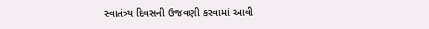સ્વાતંત્ર્ય દિવસની ઉજવણી કરવામાં આવી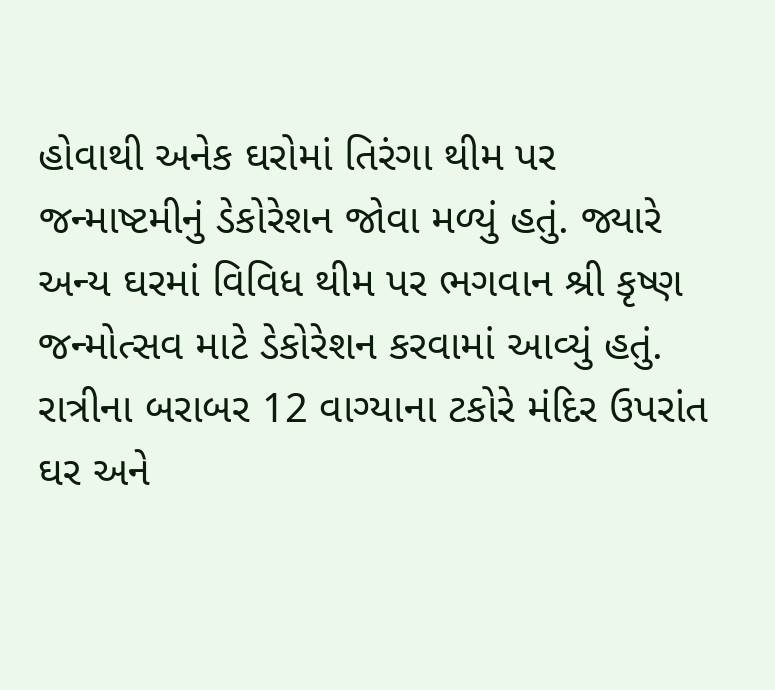હોવાથી અનેક ઘરોમાં તિરંગા થીમ પર જન્માષ્ટમીનું ડેકોરેશન જોવા મળ્યું હતું. જ્યારે અન્ય ઘરમાં વિવિધ થીમ પર ભગવાન શ્રી કૃષ્ણ જન્મોત્સવ માટે ડેકોરેશન કરવામાં આવ્યું હતું.
રાત્રીના બરાબર 12 વાગ્યાના ટકોરે મંદિર ઉપરાંત ઘર અને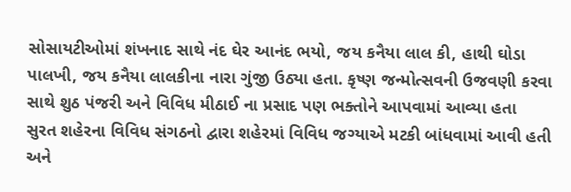સોસાયટીઓમાં શંખનાદ સાથે નંદ ઘેર આનંદ ભયો, જય કનૈયા લાલ કી, હાથી ઘોડા પાલખી, જય કનૈયા લાલકીના નારા ગુંજી ઉઠ્યા હતા. કૃષ્ણ જન્મોત્સવની ઉજવણી કરવા સાથે શુઠ પંજરી અને વિવિધ મીઠાઈ ના પ્રસાદ પણ ભક્તોને આપવામાં આવ્યા હતા
સુરત શહેરના વિવિધ સંગઠનો દ્વારા શહેરમાં વિવિધ જગ્યાએ મટકી બાંધવામાં આવી હતી અને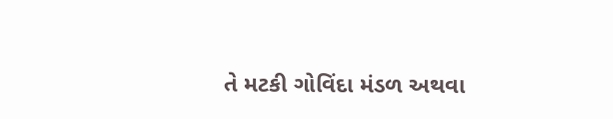તે મટકી ગોવિંદા મંડળ અથવા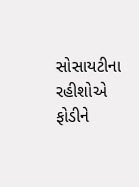સોસાયટીના રહીશોએ ફોડીને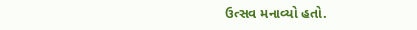ઉત્સવ મનાવ્યો હતો.